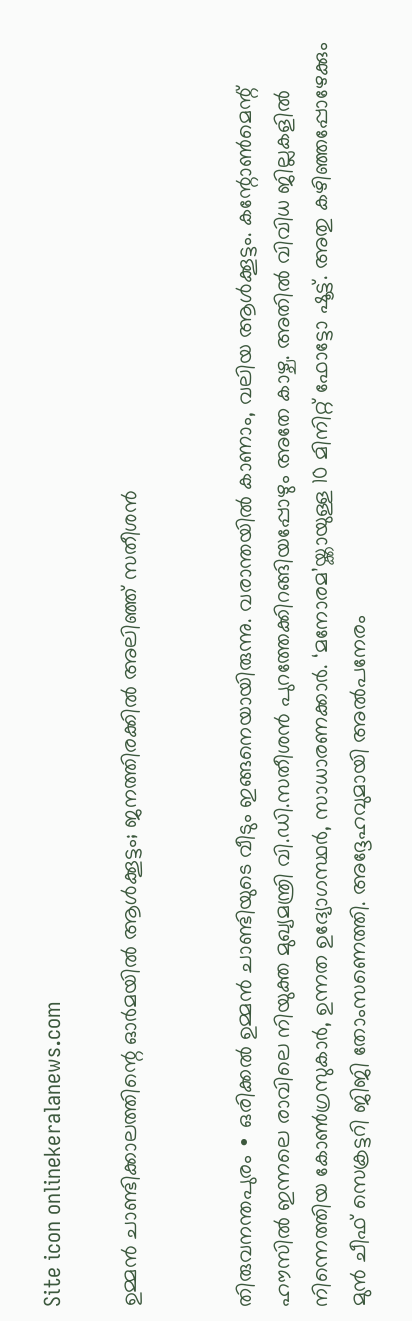Site icon onlinekeralanews.com

ഉമ്മൻ ചാണ്ടിക്കാലത്തിന്റെ ഓർമയിൽ ആൾക്കൂട്ടം; ജനത്തിരക്കിൽ അലിഞ്ഞ് സതീശൻ


തിരുവനന്തപുരം ∙ ഒരിക്കൽ ഉമ്മൻ ചാണ്ടിയുടെ വീടും ഇങ്ങനെയായിരുന്നു. വരാന്തയിൽ കാണാം, വലിയ ആൾക്കൂട്ടം. കന്റോൺമെന്റ് ഹൗസിൽ ഇന്നലെ രാവിലെ നിയുക്ത മുഖ്യമന്ത്രി വി.ഡി.സതീശൻ പുറത്തേക്കിറങ്ങിയപ്പോഴും അതേ കാഴ്ച. അതിൽ വിവിധ ജില്ലകളിൽ നിന്നെത്തിയ കോൺഗ്രസുകാർ, ഉന്നത ഉദ്യോഗസ്ഥർ, സാധാരണക്കാർ. ‘മനോരമ’യ്ക്കായുള്ള 10 മിനിറ്റ് ഫോട്ടോ ഷൂട്ട്. അതു കഴി‍ഞ്ഞപ്പോഴേക്കും മുൻ ചീഫ് സെക്രട്ടറി ജിജി തോംസണെത്തി. അദ്ദേഹവുമായി അൽപനേരം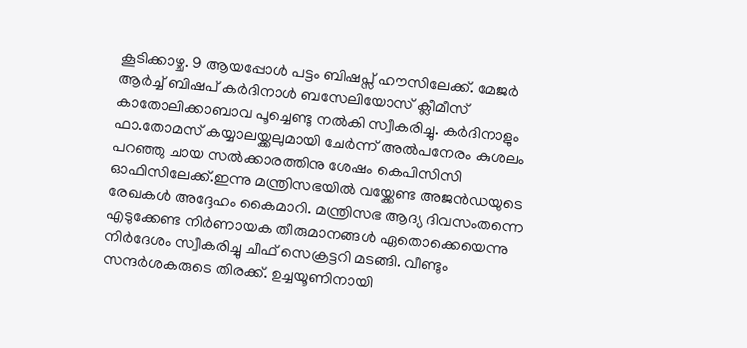കൂടിക്കാഴ്ച. 9 ആയപ്പോൾ പട്ടം ബിഷപ്സ് ഹൗസിലേക്ക്. മേജർ ആർച്ച് ബിഷപ് കർദിനാൾ ബസേലിയോസ് ക്ലീമീസ് കാതോലിക്കാബാവ പൂച്ചെണ്ടു നൽകി സ്വീകരിച്ചു. കർദിനാളും ഫാ.തോമസ് കയ്യാലയ്ക്കലുമായി ചേർന്ന് അൽപനേരം കുശലം പറഞ്ഞു ചായ സൽക്കാരത്തിനു ശേഷം കെപിസിസി ഓഫിസിലേക്ക്.ഇന്നു മന്ത്രിസഭയിൽ വയ്ക്കേണ്ട അജൻഡയുടെ രേഖകൾ അദ്ദേഹം കൈമാറി. മന്ത്രിസഭ ആദ്യ ദിവസംതന്നെ എടുക്കേണ്ട നിർണായക തീരുമാനങ്ങൾ ഏതൊക്കെയെന്നു നിർദേശം സ്വീകരിച്ചു ചീഫ് സെക്രട്ടറി മടങ്ങി. വീണ്ടും സന്ദർശകരുടെ തിരക്ക്. ഉച്ചയൂണിനായി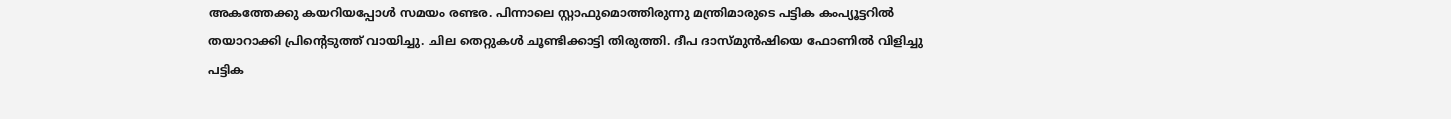അകത്തേക്കു കയറിയപ്പോൾ സമയം രണ്ടര. പിന്നാലെ സ്റ്റാഫുമൊത്തിരുന്നു മന്ത്രിമാരുടെ പട്ടിക കംപ്യൂട്ടറിൽ തയാറാക്കി പ്രിന്റെടുത്ത് വായിച്ചു. ചില തെറ്റുകൾ ചൂണ്ടിക്കാട്ടി തിരുത്തി. ദീപ ദാസ്മുൻഷിയെ ഫോണിൽ വിളിച്ചു പട്ടിക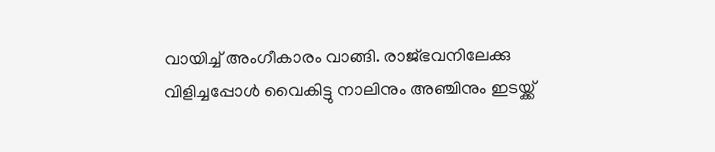വായിച്ച് അംഗീകാരം വാങ്ങി. രാജ്ഭവനിലേക്കു വിളിച്ചപ്പോൾ വൈകിട്ടു നാലിനും അഞ്ചിനും ഇടയ്ക്ക്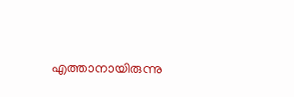എത്താനായിരുന്നു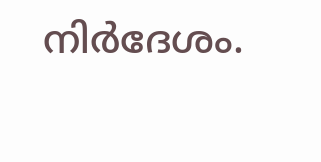നിർദേശം.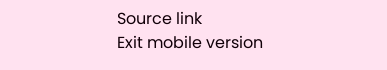Source link
Exit mobile version